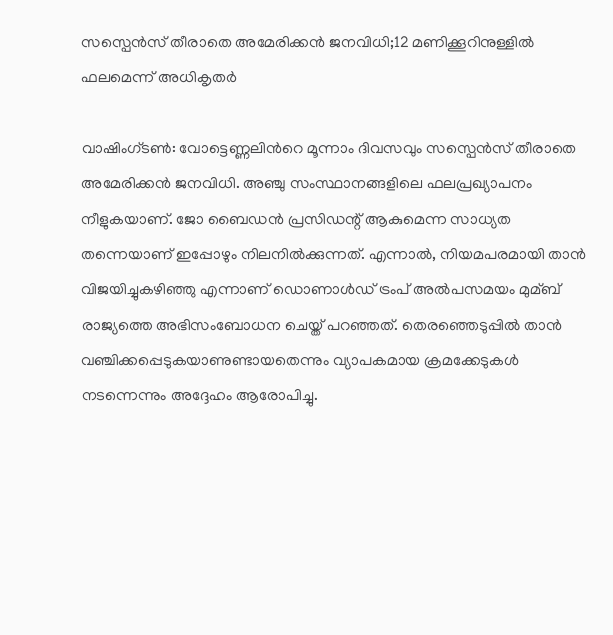സസ്പെന്‍സ് തീരാതെ അമേരിക്കന്‍ ജനവിധി;12 മണിക്കൂറിനുള്ളിൽ ഫലമെന്ന് അധികൃതർ

വാഷിംഗ്ടണ്‍: വോട്ടെണ്ണലിന്‍‍റെ മൂന്നാം ദിവസവും സസ്പെന്‍സ് തീരാതെ അമേരിക്കന്‍ ജനവിധി. അഞ്ചു സംസ്ഥാനങ്ങളിലെ ഫലപ്രഖ്യാപനം നീളുകയാണ്. ജോ ബൈഡന്‍ പ്രസി‍ഡന്റ് ആകുമെന്ന സാധ്യത തന്നെയാണ് ഇപ്പോഴും നിലനില്‍ക്കുന്നത്. എന്നാല്‍, നിയമപരമായി താന്‍ വിജയിച്ചുകഴിഞ്ഞു എന്നാണ് ഡൊണാള്‍ഡ് ട്രംപ് അല്‍പസമയം മുമ്ബ് രാജ്യത്തെ അഭിസംബോധന ചെയ്ത് പറഞ്ഞത്. തെരഞ്ഞെടുപ്പില്‍ താന്‍ വഞ്ചിക്കപ്പെടുകയാണുണ്ടായതെന്നും വ്യാപകമായ ക്രമക്കേടുകള്‍ നടന്നെന്നും അദ്ദേഹം ആരോപിച്ചു.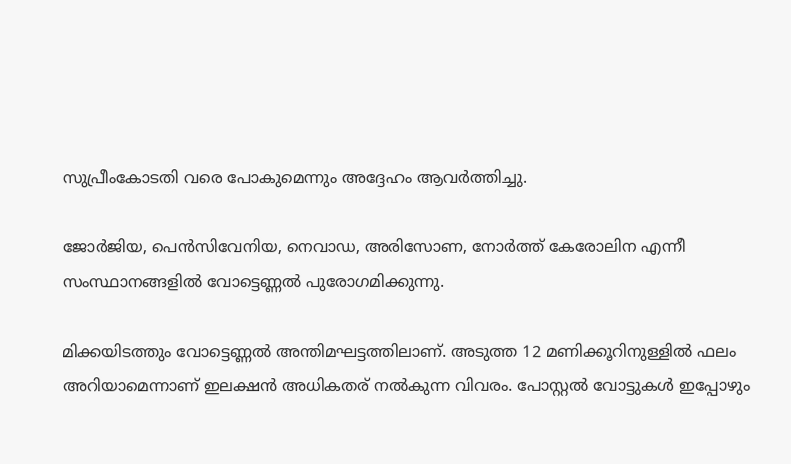സുപ്രീംകോടതി വരെ പോകുമെന്നും അദ്ദേഹം ആവര്‍ത്തിച്ചു.

ജോര്‍ജിയ, പെന്‍സിവേനിയ, നെവാഡ, അരിസോണ, നോര്‍ത്ത് കേരോലിന എന്നീ സംസ്ഥാനങ്ങളില്‍ വോട്ടെണ്ണല്‍ പുരോഗമിക്കുന്നു.

മിക്കയിടത്തും വോട്ടെണ്ണല്‍ അന്തിമഘട്ടത്തിലാണ്. അടുത്ത 12 മണിക്കൂറിനുള്ളില്‍ ഫലം അറിയാമെന്നാണ് ഇലക്ഷന്‍ അധിക‍തര്‌ നല്‍കുന്ന വിവരം. പോസ്റ്റല്‍ വോട്ടുകള്‍ ഇപ്പോഴും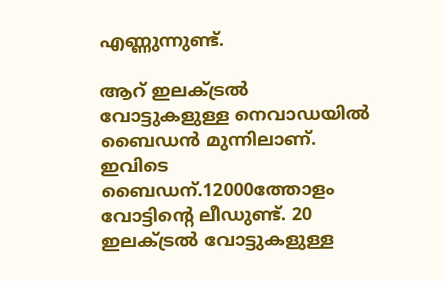എണ്ണുന്നുണ്ട്.

ആറ് ഇലക്‌ട്രല്‍ വോട്ടുകളുള്ള നെവാഡയില്‍ ബൈഡന്‍ മുന്നിലാണ്. ഇവിടെ ബൈഡന്.12000ത്തോളം വോട്ടിന്റെ ലീഡുണ്ട്. 20 ഇലക്‌ട്രല്‍ വോട്ടുകളുള്ള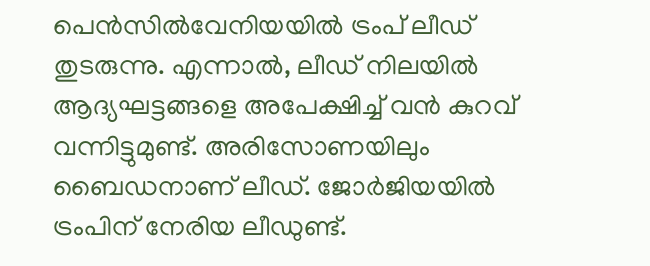പെന്‍സില്‍വേനിയയില്‍ ട്രംപ് ലീഡ് തുടരുന്നു. എന്നാല്‍, ലീഡ് നിലയില്‍ ആദ്യഘട്ടങ്ങളെ അപേക്ഷിച്ച്‌ വന്‍ കുറവ് വന്നിട്ടുമുണ്ട്. അരിസോണയിലും ബൈഡനാണ് ലീഡ്. ജോര്‍ജിയയില്‍ ട്രംപിന് നേരിയ ലീഡുണ്ട്.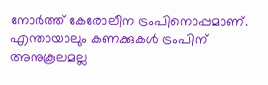നോര്‍ത്ത് കേരോലീന ട്രംപിനൊപ്പമാണ്. എന്തായാലും കണക്കുകള്‍ ട്രംപിന് അനുകൂലമല്ല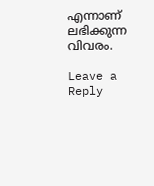എന്നാണ് ലഭിക്കുന്ന വിവരം.

Leave a Reply